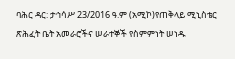ባሕር ዳር: ታኅሳሥ 23/2016 ዓ.ም (አሚኮ)የጠቅላይ ሚኒስቴር ጽሕፈት ቤት አመራሮችና ሠራተኞች የስምምነት ሠነዱ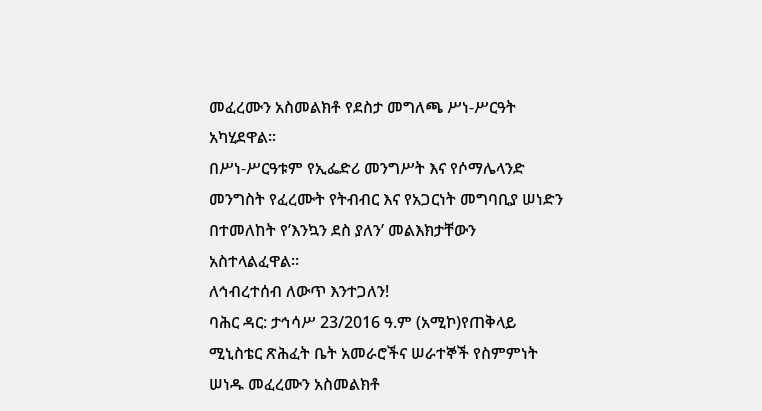መፈረሙን አስመልክቶ የደስታ መግለጫ ሥነ-ሥርዓት አካሂደዋል።
በሥነ-ሥርዓቱም የኢፌድሪ መንግሥት እና የሶማሌላንድ መንግስት የፈረሙት የትብብር እና የአጋርነት መግባቢያ ሠነድን በተመለከት የ’እንኳን ደስ ያለን’ መልእክታቸውን አስተላልፈዋል።
ለኅብረተሰብ ለውጥ እንተጋለን!
ባሕር ዳር: ታኅሳሥ 23/2016 ዓ.ም (አሚኮ)የጠቅላይ ሚኒስቴር ጽሕፈት ቤት አመራሮችና ሠራተኞች የስምምነት ሠነዱ መፈረሙን አስመልክቶ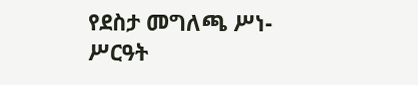የደስታ መግለጫ ሥነ-ሥርዓት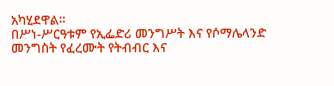አካሂደዋል።
በሥነ-ሥርዓቱም የኢፌድሪ መንግሥት እና የሶማሌላንድ መንግስት የፈረሙት የትብብር እና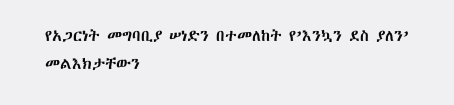የአጋርነት መግባቢያ ሠነድን በተመለከት የ’እንኳን ደስ ያለን’ መልእክታቸውን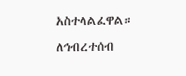አስተላልፈዋል።
ለኅብረተሰብ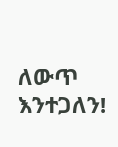ለውጥ እንተጋለን!